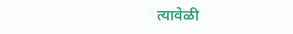त्यावेळी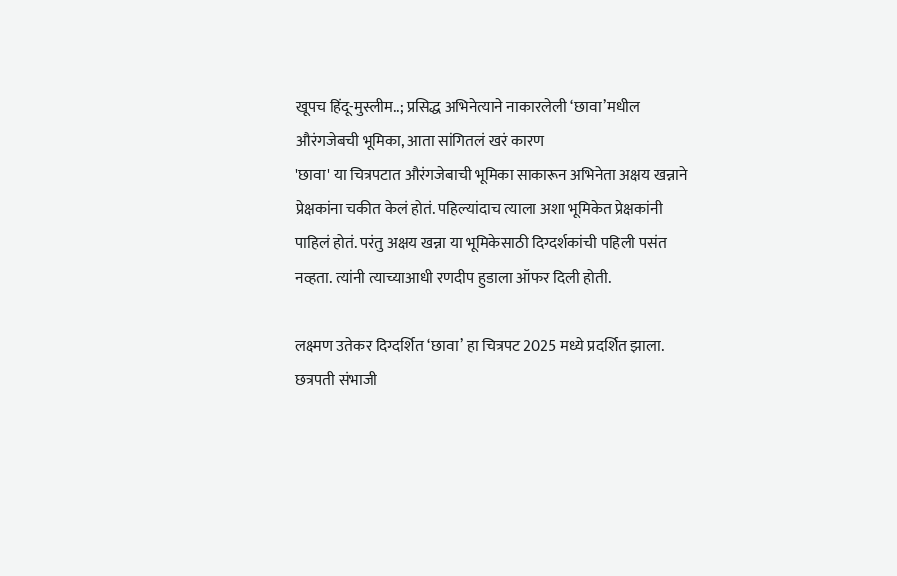खूपच हिंदू-मुस्लीम..; प्रसिद्ध अभिनेत्याने नाकारलेली ‘छावा’मधील औरंगजेबची भूमिका, आता सांगितलं खरं कारण
'छावा' या चित्रपटात औरंगजेबाची भूमिका साकारून अभिनेता अक्षय खन्नाने प्रेक्षकांना चकीत केलं होतं. पहिल्यांदाच त्याला अशा भूमिकेत प्रेक्षकांनी पाहिलं होतं. परंतु अक्षय खन्ना या भूमिकेसाठी दिग्दर्शकांची पहिली पसंत नव्हता. त्यांनी त्याच्याआधी रणदीप हुडाला ऑफर दिली होती.

लक्ष्मण उतेकर दिग्दर्शित ‘छावा’ हा चित्रपट 2025 मध्ये प्रदर्शित झाला. छत्रपती संभाजी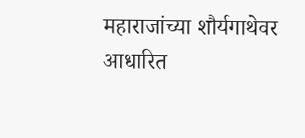महाराजांच्या शौर्यगाथेवर आधारित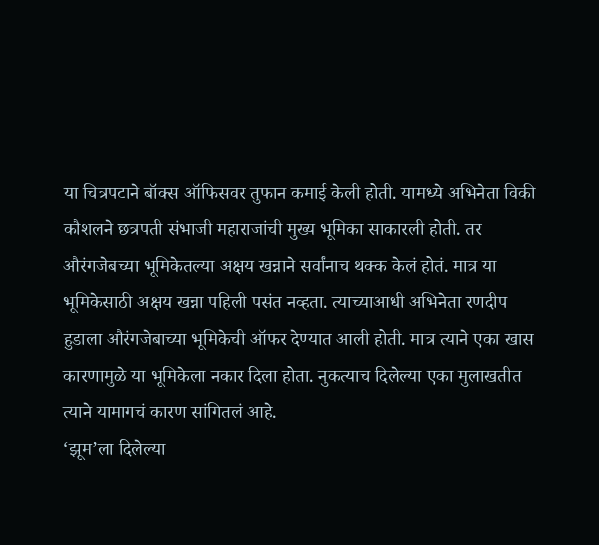या चित्रपटाने बॉक्स ऑफिसवर तुफान कमाई केली होती. यामध्ये अभिनेता विकी कौशलने छत्रपती संभाजी महाराजांची मुख्य भूमिका साकारली होती. तर औरंगजेबच्या भूमिकेतल्या अक्षय खन्नाने सर्वांनाच थक्क केलं होतं. मात्र या भूमिकेसाठी अक्षय खन्ना पहिली पसंत नव्हता. त्याच्याआधी अभिनेता रणदीप हुडाला औरंगजेबाच्या भूमिकेची ऑफर देण्यात आली होती. मात्र त्याने एका खास कारणामुळे या भूमिकेला नकार दिला होता. नुकत्याच दिलेल्या एका मुलाखतीत त्याने यामागचं कारण सांगितलं आहे.
‘झूम’ला दिलेल्या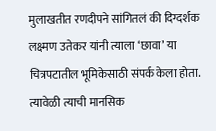मुलाखतीत रणदीपने सांगितलं की दिग्दर्शक लक्ष्मण उतेकर यांनी त्याला ‘छावा’ या चित्रपटातील भूमिकेसाठी संपर्क केला होता. त्यावेळी त्याची मानसिक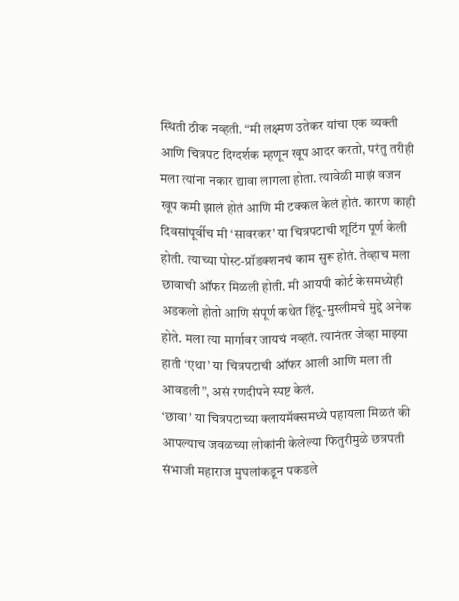स्थिती ठीक नव्हती. “मी लक्ष्मण उतेकर यांचा एक व्यक्ती आणि चित्रपट दिग्दर्शक म्हणून खूप आदर करतो, परंतु तरीही मला त्यांना नकार द्यावा लागला होता. त्यावेळी माझं वजन खूप कमी झालं होतं आणि मी टक्कल केलं होतं. कारण काही दिवसांपूर्वीच मी ‘सावरकर’ या चित्रपटाची शूटिंग पूर्ण केली होती. त्याच्या पोस्ट-प्रॉडक्शनचं काम सुरू होतं. तेव्हाच मला छावाची ऑफर मिळली होती. मी आयपी कोर्ट केसमध्येही अडकलो होतो आणि संपूर्ण कथेत हिंदू-मुस्लीमचे मुद्दे अनेक होते. मला त्या मार्गावर जायचं नव्हतं. त्यानंतर जेव्हा माझ्या हाती ‘एथा’ या चित्रपटाची ऑफर आली आणि मला ती आवडली”, असं रणदीपने स्पष्ट केलं.
‘छावा’ या चित्रपटाच्या क्लायमॅक्समध्ये पहायला मिळतं की आपल्याच जवळच्या लोकांनी केलेल्या फितुरीमुळे छत्रपती संभाजी महाराज मुघलांकडून पकडले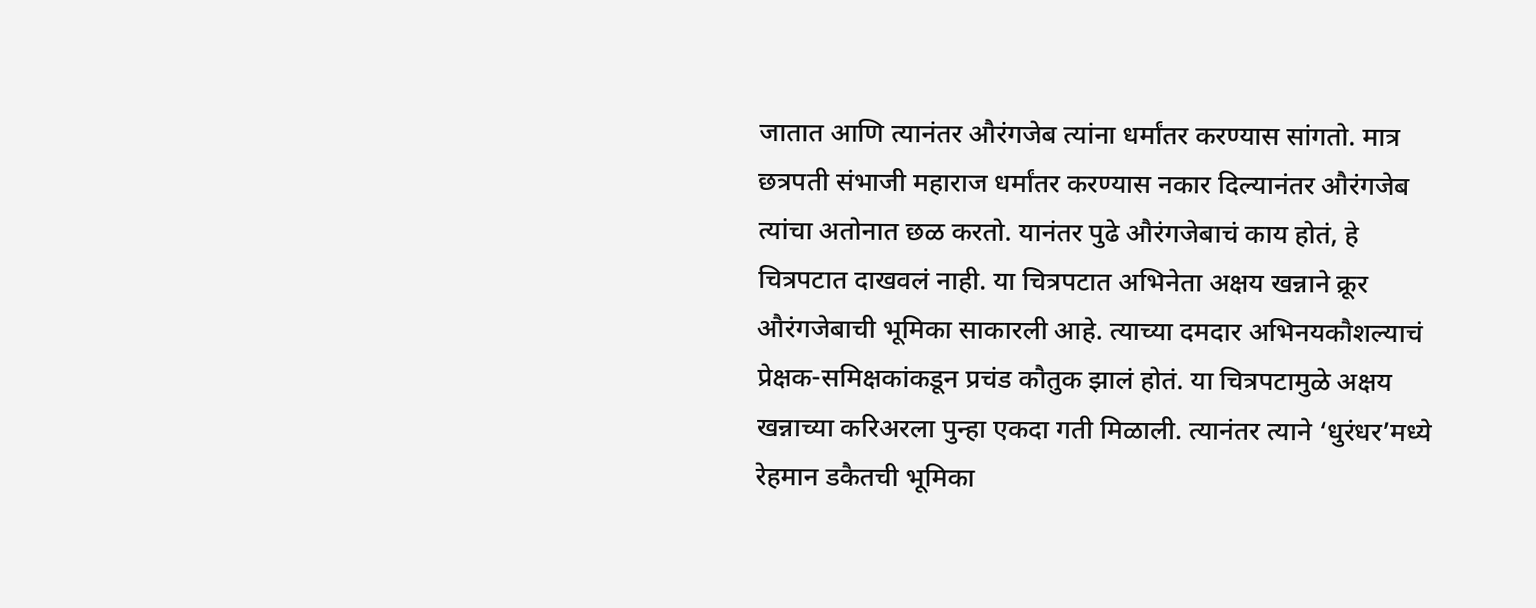जातात आणि त्यानंतर औरंगजेब त्यांना धर्मांतर करण्यास सांगतो. मात्र छत्रपती संभाजी महाराज धर्मांतर करण्यास नकार दिल्यानंतर औरंगजेब त्यांचा अतोनात छळ करतो. यानंतर पुढे औरंगजेबाचं काय होतं, हे चित्रपटात दाखवलं नाही. या चित्रपटात अभिनेता अक्षय खन्नाने क्रूर औरंगजेबाची भूमिका साकारली आहे. त्याच्या दमदार अभिनयकौशल्याचं प्रेक्षक-समिक्षकांकडून प्रचंड कौतुक झालं होतं. या चित्रपटामुळे अक्षय खन्नाच्या करिअरला पुन्हा एकदा गती मिळाली. त्यानंतर त्याने ‘धुरंधर’मध्ये रेहमान डकैतची भूमिका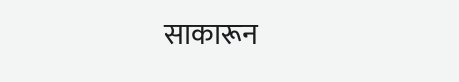साकारून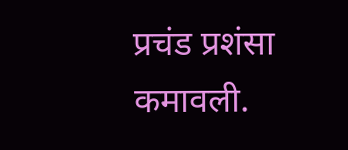प्रचंड प्रशंसा कमावली.